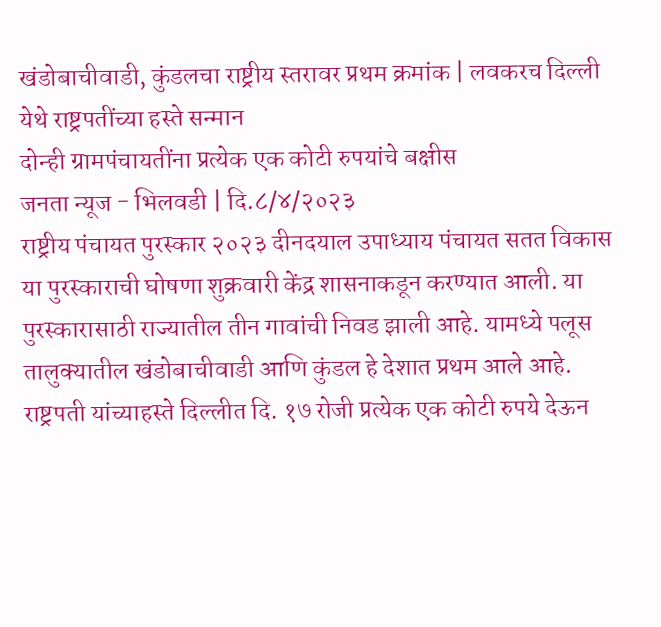खंडोबाचीवाडी, कुंडलचा राष्ट्रीय स्तरावर प्रथम क्रमांक | लवकरच दिल्ली येथे राष्ट्रपतींच्या हस्ते सन्मान
दोन्ही ग्रामपंचायतींना प्रत्येक एक कोटी रुपयांचे बक्षीस
जनता न्यूज - भिलवडी | दि.८/४/२०२३
राष्ट्रीय पंचायत पुरस्कार २०२३ दीनदयाल उपाध्याय पंचायत सतत विकास या पुरस्काराची घोषणा शुक्रवारी केंद्र शासनाकडून करण्यात आली. या पुरस्कारासाठी राज्यातील तीन गावांची निवड झाली आहे. यामध्ये पलूस तालुक्यातील खंडोबाचीवाडी आणि कुंडल हे देशात प्रथम आले आहे. राष्ट्रपती यांच्याहस्ते दिल्लीत दि. १७ रोजी प्रत्येक एक कोटी रुपये देऊन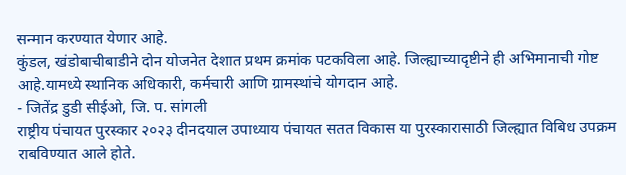सन्मान करण्यात येणार आहे.
कुंडल, खंडोबाचीबाडीने दोन योजनेत देशात प्रथम क्रमांक पटकविला आहे. जिल्ह्याच्यादृष्टीने ही अभिमानाची गोष्ट आहे.यामध्ये स्थानिक अधिकारी, कर्मचारी आणि ग्रामस्थांचे योगदान आहे.
- जितेंद्र डुडी सीईओ, जि. प. सांगली
राष्ट्रीय पंचायत पुरस्कार २०२३ दीनदयाल उपाध्याय पंचायत सतत विकास या पुरस्कारासाठी जिल्ह्यात विबिध उपक्रम राबविण्यात आले होते.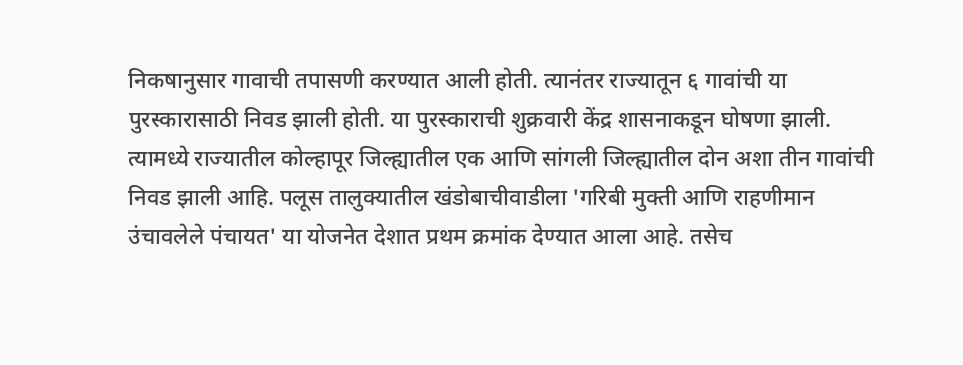निकषानुसार गावाची तपासणी करण्यात आली होती. त्यानंतर राज्यातून ६ गावांची या पुरस्कारासाठी निवड झाली होती. या पुरस्काराची शुक्रवारी केंद्र शासनाकडून घोषणा झाली.
त्यामध्ये राज्यातील कोल्हापूर जिल्ह्यातील एक आणि सांगली जिल्ह्यातील दोन अशा तीन गावांची निवड झाली आहि. पलूस तालुक्यातील खंडोबाचीवाडीला 'गरिबी मुक्ती आणि राहणीमान उंचावलेले पंचायत' या योजनेत देशात प्रथम क्रमांक देण्यात आला आहे. तसेच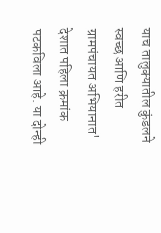याच तालुक्यातील कुंडलने स्वच्छ आणि हरीत ग्रामपंचायत अभियानात' देशात पहिला क्रमांक पटकविला आहे. या दोन्ही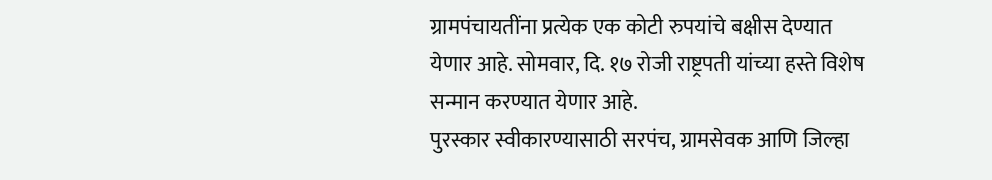ग्रामपंचायतींना प्रत्येक एक कोटी रुपयांचे बक्षीस देण्यात येणार आहे. सोमवार, दि. १७ रोजी राष्ट्रपती यांच्या हस्ते विशेष सन्मान करण्यात येणार आहे.
पुरस्कार स्वीकारण्यासाठी सरपंच, ग्रामसेवक आणि जिल्हा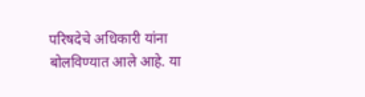परिषदेचे अधिकारी यांना बोलविण्यात आले आहे. या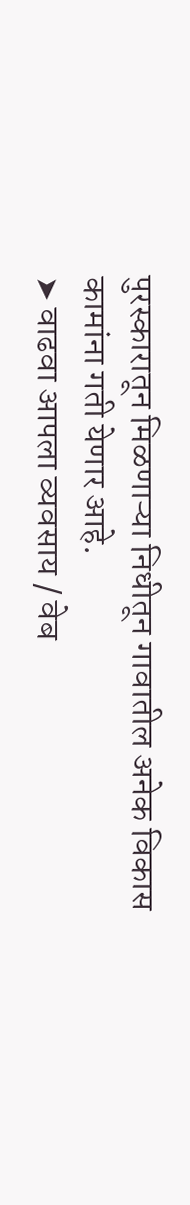पुरस्कारातून मिळणाऱ्या निधीतून गावातील अनेक विकास कामांना गती येणार आहे.
➤ वाढवा आपला व्यवसाय / वेब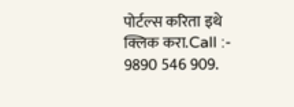पोर्टल्स करिता इथे क्लिक करा.Call :- 9890 546 909.